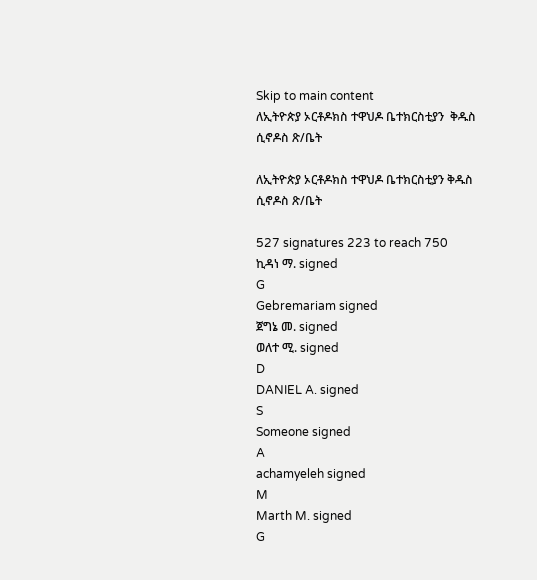Skip to main content
ለኢትዮጵያ ኦርቶዶክስ ተዋህዶ ቤተክርስቲያን  ቅዱስ ሲኖዶስ ጽ/ቤት

ለኢትዮጵያ ኦርቶዶክስ ተዋህዶ ቤተክርስቲያን ቅዱስ ሲኖዶስ ጽ/ቤት

527 signatures 223 to reach 750
ኪዳነ ማ. signed
G
Gebremariam signed
ጀግኔ መ. signed
ወለተ ሚ. signed
D
DANIEL A. signed
S
Someone signed
A
achamyeleh signed
M
Marth M. signed
G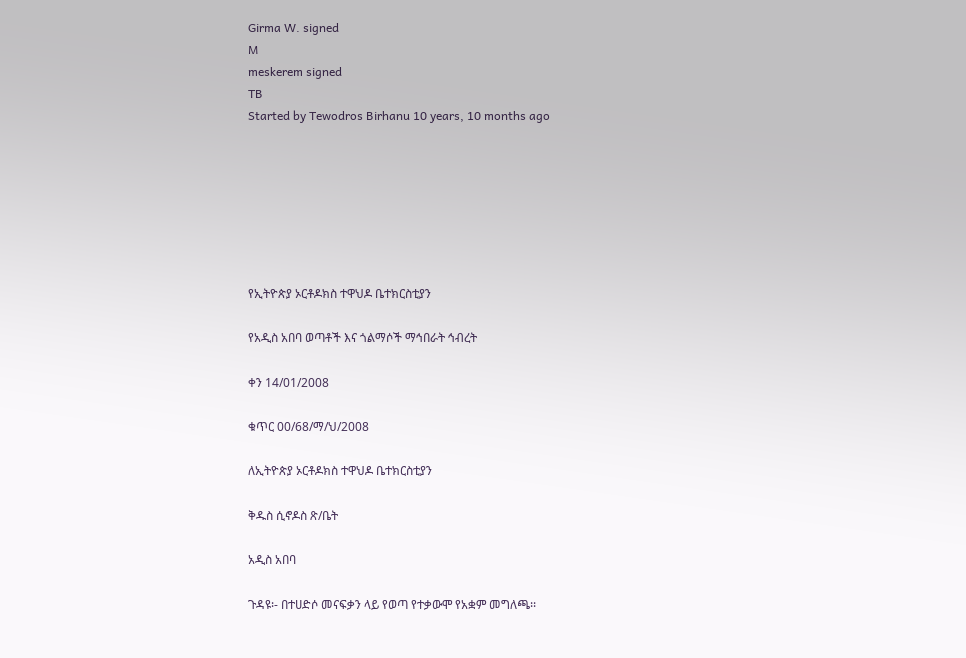Girma W. signed
M
meskerem signed
TB
Started by Tewodros Birhanu 10 years, 10 months ago







የኢትዮጵያ ኦርቶዶክስ ተዋህዶ ቤተክርስቲያን

የአዲስ አበባ ወጣቶች እና ጎልማሶች ማኅበራት ኅብረት

ቀን 14/01/2008

ቁጥር 00/68/ማ/ህ/2008

ለኢትዮጵያ ኦርቶዶክስ ተዋህዶ ቤተክርስቲያን

ቅዱስ ሲኖዶስ ጽ/ቤት

አዲስ አበባ

ጉዳዩ፡- በተሀድሶ መናፍቃን ላይ የወጣ የተቃውሞ የአቋም መግለጫ፡፡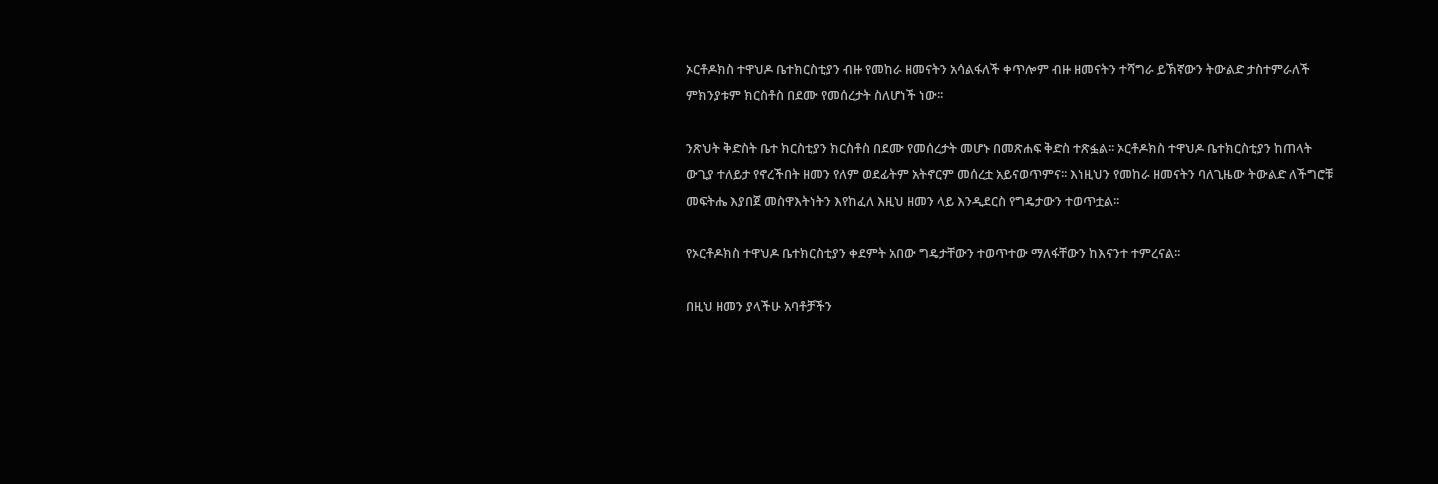ኦርቶዶክስ ተዋህዶ ቤተክርስቲያን ብዙ የመከራ ዘመናትን አሳልፋለች ቀጥሎም ብዙ ዘመናትን ተሻግራ ይኽኛውን ትውልድ ታስተምራለች ምክንያቱም ክርስቶስ በደሙ የመሰረታት ስለሆነች ነው፡፡

ንጽህት ቅድስት ቤተ ክርስቲያን ክርስቶስ በደሙ የመሰረታት መሆኑ በመጽሐፍ ቅድስ ተጽፏል፡፡ ኦርቶዶክስ ተዋህዶ ቤተክርስቲያን ከጠላት ውጊያ ተለይታ የኖረችበት ዘመን የለም ወደፊትም አትኖርም መሰረቷ አይናወጥምና፡፡ እነዚህን የመከራ ዘመናትን ባለጊዜው ትውልድ ለችግሮቹ መፍትሔ እያበጀ መስዋእትነትን እየከፈለ እዚህ ዘመን ላይ እንዲደርስ የግዴታውን ተወጥቷል፡፡

የኦርቶዶክስ ተዋህዶ ቤተክርስቲያን ቀደምት አበው ግዴታቸውን ተወጥተው ማለፋቸውን ከእናንተ ተምረናል፡፡

በዚህ ዘመን ያላችሁ አባቶቻችን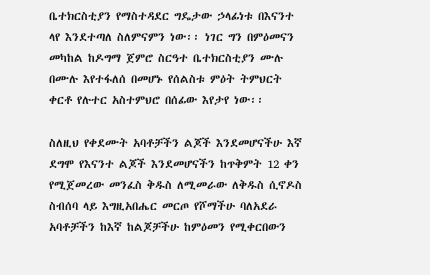ቤተክርስቲያን የማስተዳደር ግዴታው ኃላፊነቱ በእናንተ ላየ እንደተጣለ ስለምናምን ነው፡፡ ነገር ግን በምዕመናን መካከል ከዶግማ ጀምሮ ስርዓተ ቤተክርስቲያን ሙሉ በሙሉ እየተፋለሰ በመሆኑ የሰልስቱ ምዕት ትምህርት ቀርቶ የሉተር አስተምህሮ በሰፊው እየታየ ነው፡፡

ስለዚህ የቀደሙት አባቶቻችን ልጆች እንደመሆናችሁ እኛ ደግሞ የእናንተ ልጆች እንደመሆናችን ከጥቅምት 12 ቀን የሚጀመረው መንፈስ ቅዱስ ለሚመራው ለቅዱስ ሲኖዶስ ስብሰባ ላይ እግዚአበሔር መርጦ የሾማችሁ ባለአደራ አባቶቻችን ከእኛ ከልጆቻችሁ ከምዕመን የሚቀርበውን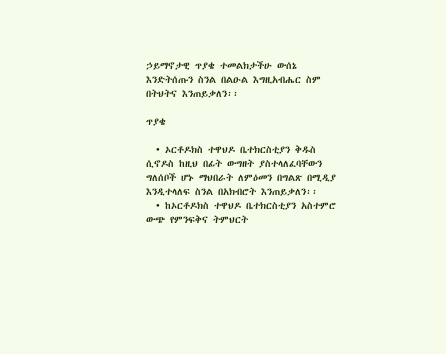ኃይማኖታዊ ጥያቄ ተመልክታችሁ ውሰኔ እንድትሰጡን ስንል በልዑል እግዚአብሔር ስም በትህትና እንጠይቃለን፡፡

ጥያቄ

  • ኦርቶዶክስ ተዋህዶ ቤተክርስቲያን ቅዱስ ሲኖዶስ ከዚህ በፊት ውግዘት ያስተላለፈባቸውን ግለሰቦች ሆኑ ማህበራት ለምዕመን በግልጽ በሚዲያ እንዲተላለፍ ስንል በአክብሮት እንጠይቃለን፡፡
  • ከኦርቶዶክስ ተዋህዶ ቤተክርስቲያን አስተምሮ ውጭ የምንፍቅና ትምህርት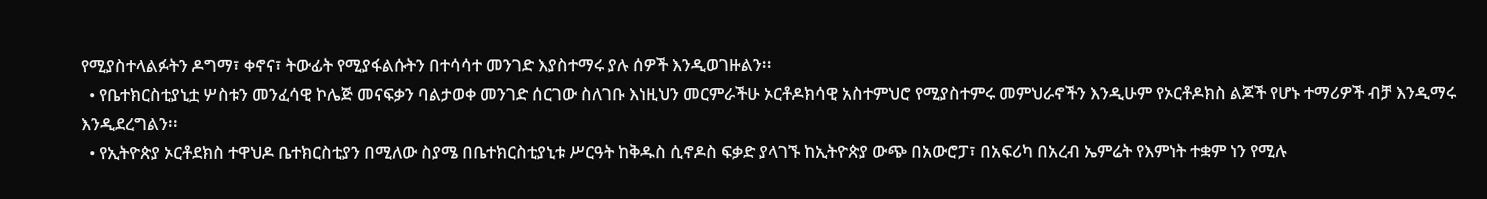የሚያስተላልፉትን ዶግማ፣ ቀኖና፣ ትውፊት የሚያፋልሱትን በተሳሳተ መንገድ እያስተማሩ ያሉ ሰዎች እንዲወገዙልን፡፡
  • የቤተክርስቲያኒቷ ሦስቱን መንፈሳዊ ኮሌጅ መናፍቃን ባልታወቀ መንገድ ሰርገው ስለገቡ እነዚህን መርምራችሁ ኦርቶዶክሳዊ አስተምህሮ የሚያስተምሩ መምህራኖችን እንዲሁም የኦርቶዶክስ ልጆች የሆኑ ተማሪዎች ብቻ እንዲማሩ እንዲደረግልን፡፡
  • የኢትዮጵያ ኦርቶደክስ ተዋህዶ ቤተክርስቲያን በሚለው ስያሜ በቤተክርስቲያኒቱ ሥርዓት ከቅዱስ ሲኖዶስ ፍቃድ ያላገኙ ከኢትዮጵያ ውጭ በአውሮፓ፣ በአፍሪካ በአረብ ኤምሬት የእምነት ተቋም ነን የሚሉ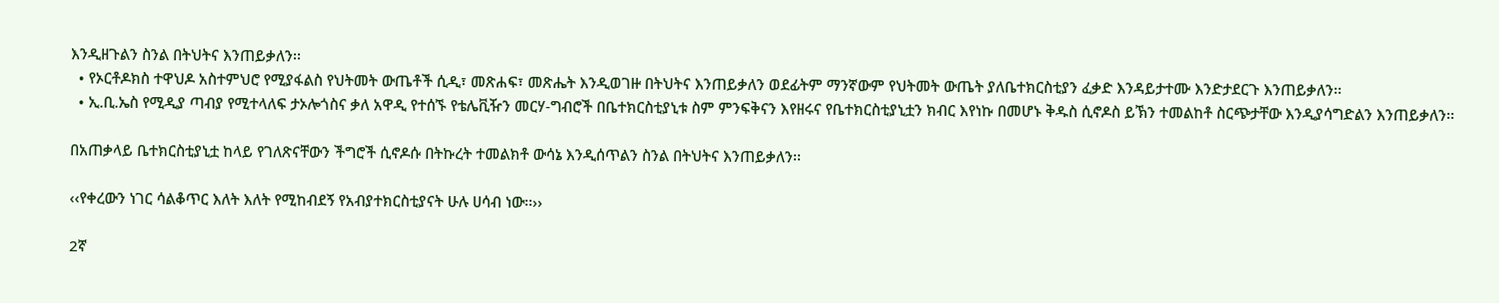እንዲዘጉልን ስንል በትህትና እንጠይቃለን፡፡
  • የኦርቶዶክስ ተዋህዶ አስተምህሮ የሚያፋልስ የህትመት ውጤቶች ሲዲ፣ መጽሐፍ፣ መጽሔት እንዲወገዙ በትህትና እንጠይቃለን ወደፊትም ማንኛውም የህትመት ውጤት ያለቤተክርስቲያን ፈቃድ እንዳይታተሙ እንድታደርጉ እንጠይቃለን፡፡
  • ኢ.ቢ.ኤስ የሚዲያ ጣብያ የሚተላለፍ ታኦሎጎስና ቃለ አዋዲ የተሰኙ የቴሌቪዥን መርሃ-ግብሮች በቤተክርስቲያኒቱ ስም ምንፍቅናን እየዘሩና የቤተክርስቲያኒቷን ክብር እየነኩ በመሆኑ ቅዱስ ሲኖዶስ ይኽን ተመልከቶ ስርጭታቸው እንዲያሳግድልን እንጠይቃለን፡፡

በአጠቃላይ ቤተክርስቲያኒቷ ከላይ የገለጽናቸውን ችግሮች ሲኖዶሱ በትኩረት ተመልክቶ ውሳኔ እንዲሰጥልን ስንል በትህትና እንጠይቃለን፡፡

‹‹የቀረውን ነገር ሳልቆጥር እለት እለት የሚከብደኝ የአብያተክርስቲያናት ሁሉ ሀሳብ ነው፡፡››

2ኛ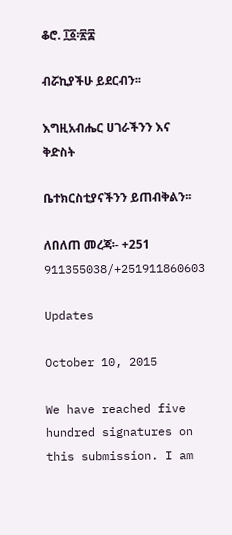ቆሮ. ፲፩፡፳፰

ብሯኪያችሁ ይደርብን፡፡

እግዚአብሔር ሀገራችንን እና ቅድስት

ቤተክርስቲያናችንን ይጠብቅልን፡፡

ለበለጠ መረጃ፡- +251 911355038/+251911860603

Updates

October 10, 2015

We have reached five hundred signatures on this submission. I am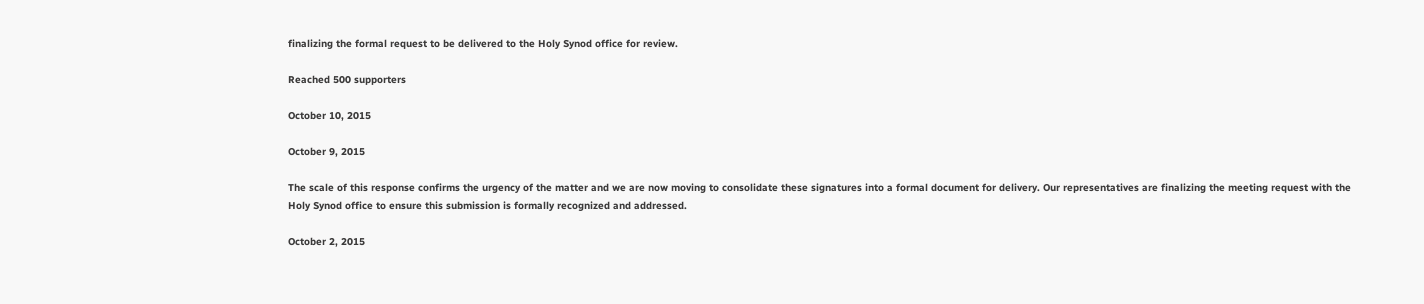finalizing the formal request to be delivered to the Holy Synod office for review.

Reached 500 supporters

October 10, 2015

October 9, 2015

The scale of this response confirms the urgency of the matter and we are now moving to consolidate these signatures into a formal document for delivery. Our representatives are finalizing the meeting request with the Holy Synod office to ensure this submission is formally recognized and addressed.

October 2, 2015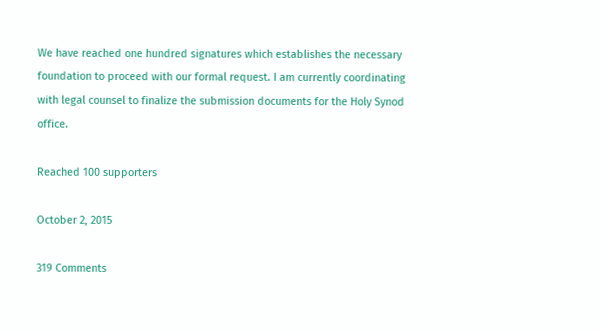We have reached one hundred signatures which establishes the necessary foundation to proceed with our formal request. I am currently coordinating with legal counsel to finalize the submission documents for the Holy Synod office.

Reached 100 supporters

October 2, 2015

319 Comments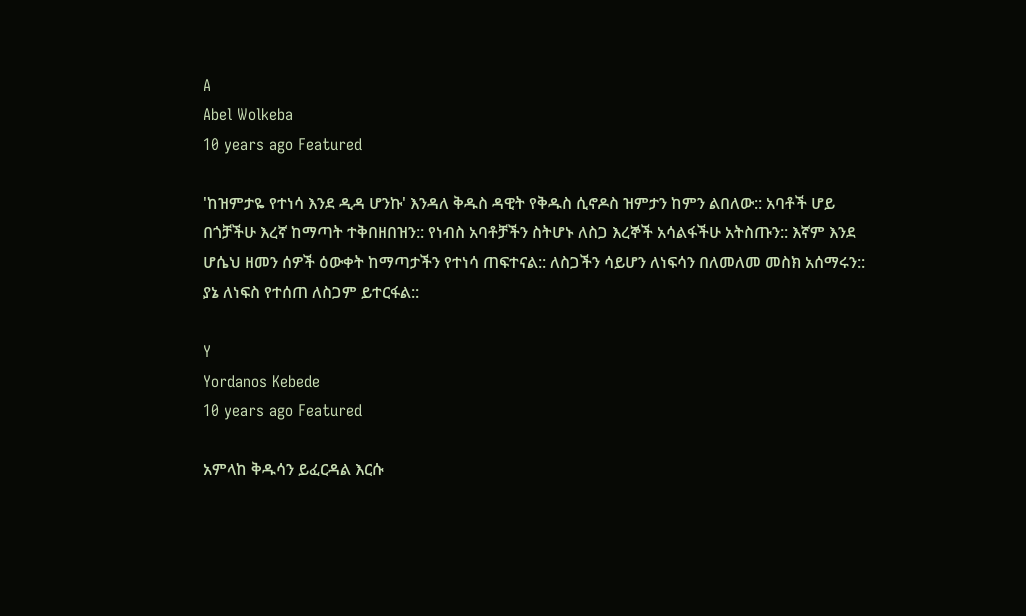A
Abel Wolkeba
10 years ago Featured

'ከዝምታዬ የተነሳ እንደ ዲዳ ሆንኩ' እንዳለ ቅዱስ ዳዊት የቅዱስ ሲኖዶስ ዝምታን ከምን ልበለው:: አባቶች ሆይ በጎቻችሁ እረኛ ከማጣት ተቅበዘበዝን:: የነብስ አባቶቻችን ስትሆኑ ለስጋ እረኞች አሳልፋችሁ አትስጡን:: እኛም እንደ ሆሴህ ዘመን ሰዎች ዕውቀት ከማጣታችን የተነሳ ጠፍተናል:: ለስጋችን ሳይሆን ለነፍሳን በለመለመ መስክ አሰማሩን:: ያኔ ለነፍስ የተሰጠ ለስጋም ይተርፋል::

Y
Yordanos Kebede
10 years ago Featured

አምላከ ቅዱሳን ይፈርዳል እርሱ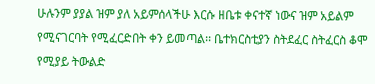ሁሉንም ያያል ዝም ያለ አይምሰላችሁ እርሱ ዘቤቱ ቀናተኛ ነውና ዝም አይልም የሚናገርባት የሚፈርድበት ቀን ይመጣል፡፡ ቤተክርስቲያን ስትደፈር ስትፈርስ ቆሞ የሚያይ ትውልድ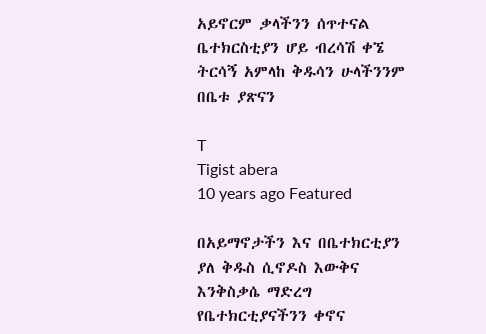አይኖርም ቃላችንን ሰጥተናል ቤተክርስቲያን ሆይ ብረሳሽ ቀኜ ትርሳኝ አምላከ ቅዱሳን ሁላችንንም በቤቱ ያጽናን

T
Tigist abera
10 years ago Featured

በአይማኖታችን እና በቤተክርቲያን ያለ ቅዱስ ሲኖዶስ እውቅና እንቅስቃሴ ማድረግ የቤተክርቲያናችንን ቀኖና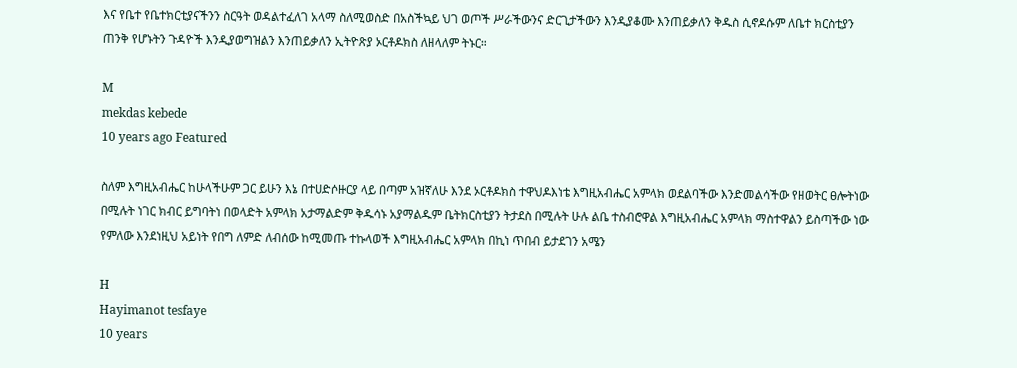እና የቤተ የቤተክርቲያናችንን ስርዓት ወዳልተፈለገ አላማ ስለሚወስድ በአስችኳይ ህገ ወጦች ሥራችውንና ድርጊታችውን እንዲያቆሙ እንጠይቃለን ቅዱስ ሲኖዶሱም ለቤተ ክርስቲያን ጠንቅ የሆኑትን ጉዳዮች እንዲያወግዝልን እንጠይቃለን ኢትዮጽያ ኦርቶዶክስ ለዘላለም ትኑር።

M
mekdas kebede
10 years ago Featured

ስለም እግዚአብሔር ከሁላችሁም ጋር ይሁን እኔ በተሀድሶዙርያ ላይ በጣም አዝኛለሁ እንደ ኦርቶዶክስ ተዋህዶእነቴ እግዚአብሔር አምላክ ወደልባችው እንድመልሳችው የዘወትር ፀሎትነው በሚሉት ነገር ክብር ይግባትነ በወላድት አምላክ አታማልድም ቅዱሳኑ አያማልዱም ቤትክርስቲያን ትታደስ በሚሉት ሁሉ ልቤ ተስብሮዋል እግዚአብሔር አምላክ ማስተዋልን ይስጣችው ነው የምለው እንደነዚህ አይነት የበግ ለምድ ለብሰው ከሚመጡ ተኩላወች እግዚአብሔር አምላክ በኪነ ጥበብ ይታደገን አሜን

H
Hayimanot tesfaye
10 years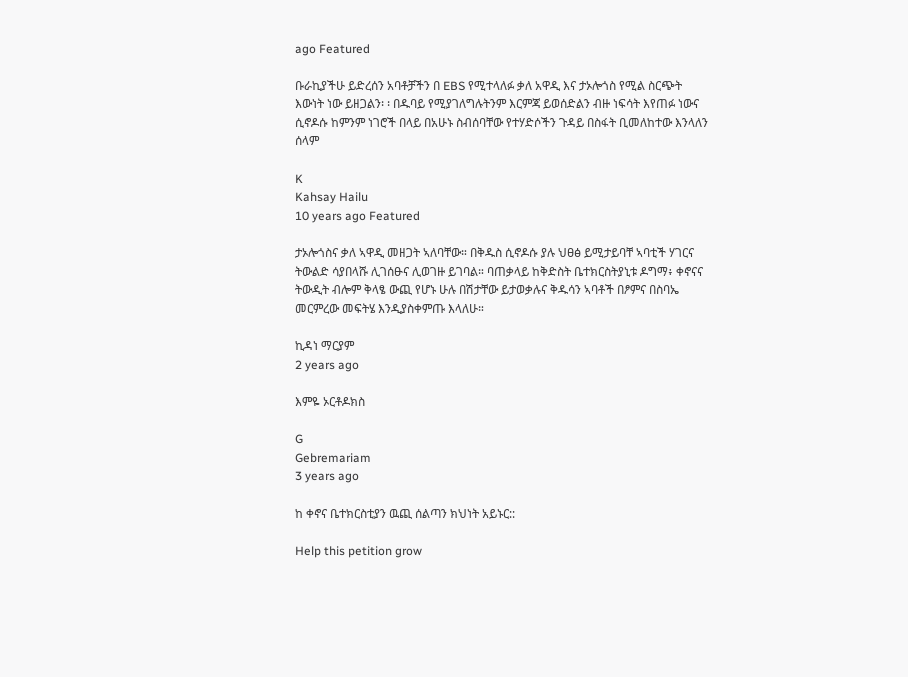ago Featured

ቡራኪያችሁ ይድረሰን አባቶቻችን በ EBS የሚተላለፉ ቃለ አዋዲ እና ታኦሎጎስ የሚል ስርጭት እውነት ነው ይዘጋልን፡ ፡ በዱባይ የሚያገለግሉትንም እርምጃ ይወሰድልን ብዙ ነፍሳት እየጠፉ ነውና ሲኖዶሱ ከምንም ነገሮች በላይ በአሁኑ ስብሰባቸው የተሃድሶችን ጉዳይ በስፋት ቢመለከተው እንላለን ሰላም

K
Kahsay Hailu
10 years ago Featured

ታኦሎጎስና ቃለ ኣዋዲ መዘጋት ኣለባቸው። በቅዱስ ሲኖዶሱ ያሉ ህፀፅ ይሚታይባቸ ኣባቲች ሃገርና ትውልድ ሳያበላሹ ሊገሰፁና ሊወገዙ ይገባል። ባጠቃላይ ከቅድስት ቤተክርስትያኒቱ ዶግማ፥ ቀኖናና ትውዲት ብሎም ቅላፄ ውጪ የሆኑ ሁሉ በሽታቸው ይታወቃሉና ቅዱሳን ኣባቶች በፆምና በስባኤ መርምረው መፍትሄ እንዲያስቀምጡ እላለሁ።

ኪዳነ ማርያም
2 years ago

እምዬ ኦርቶዶክስ

G
Gebremariam
3 years ago

ከ ቀኖና ቤተክርስቲያን ዉጪ ሰልጣን ክህነት አይኑር::

Help this petition grow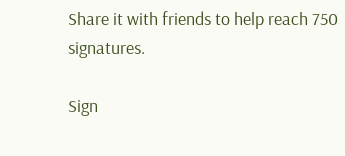Share it with friends to help reach 750 signatures.

Sign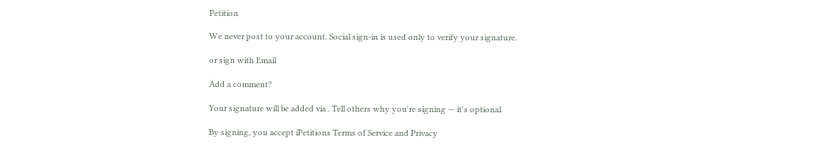Petition

We never post to your account. Social sign-in is used only to verify your signature.

or sign with Email

Add a comment?

Your signature will be added via . Tell others why you're signing — it's optional.

By signing, you accept iPetitions Terms of Service and Privacy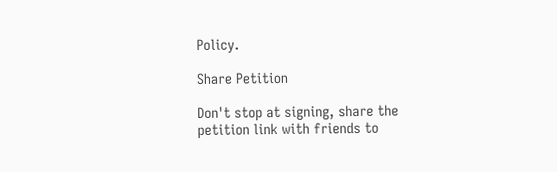Policy.

Share Petition

Don't stop at signing, share the petition link with friends to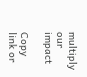multiply our impact

Copy link or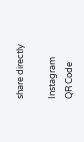share directly

Instagram
QR Code